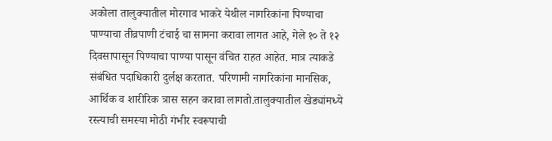अकोला तालुक्यातील मोरगाव भाकरे येथील नागरिकांना पिण्याचा पाण्याचा तीव्रपाणी टंचाई चा सामना करावा लागत आहे, गेले १० ते १२ दिवसापासून पिण्याचा पाण्या पासून वंचित राहत आहेत. मात्र त्याकडे संबंधित पदाधिकारी दुर्लक्ष करतात. परिणामी नागरिकांना मानसिक, आर्थिक व शारीरिक त्रास सहन करावा लागतो.तालुक्यातील खेड्यांमध्ये रस्त्याची समस्या मोठी गंभीर स्वरूपाची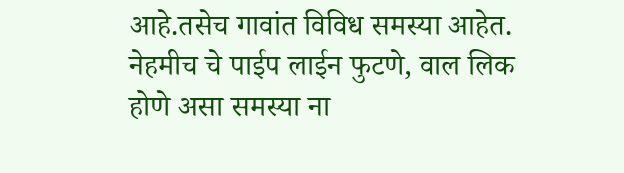आहे.तसेच गावांत विविध समस्या आहेत. नेहमीच चे पाईप लाईन फुटणे, वाल लिक होणे असा समस्या ना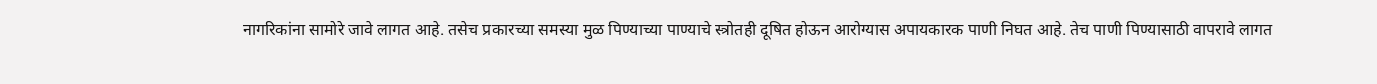नागरिकांना सामोरे जावे लागत आहे. तसेच प्रकारच्या समस्या मुळ पिण्याच्या पाण्याचे स्त्रोतही दूषित होऊन आरोग्यास अपायकारक पाणी निघत आहे. तेच पाणी पिण्यासाठी वापरावे लागत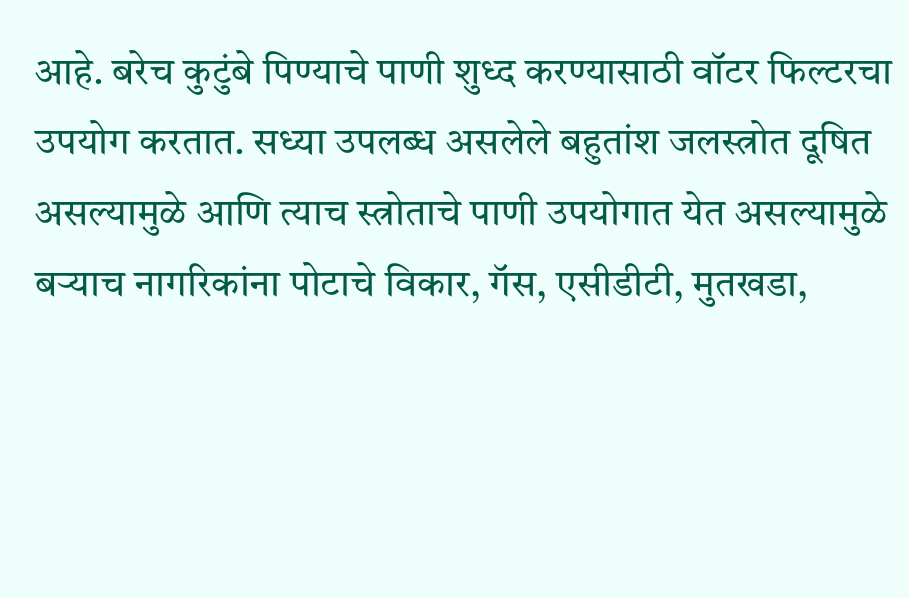आहे. बरेच कुटुंबे पिण्याचे पाणी शुध्द करण्यासाठी वॉटर फिल्टरचा उपयोग करतात. सध्या उपलब्ध असलेले बहुतांश जलस्त्रोत दूषित असल्यामुळे आणि त्याच स्त्रोताचे पाणी उपयोगात येत असल्यामुळे बऱ्याच नागरिकांना पोटाचे विकार, गॅस, एसीडीटी, मुतखडा,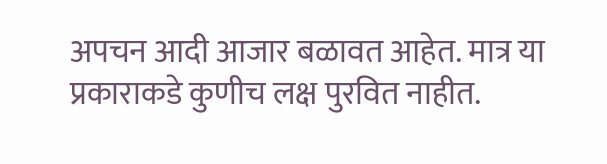अपचन आदी आजार बळावत आहेत. मात्र या प्रकाराकडे कुणीच लक्ष पुरवित नाहीत.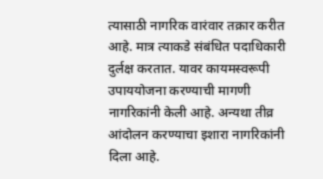त्यासाठी नागरिक वारंवार तक्रार करीत आहे. मात्र त्याकडे संबंधित पदाधिकारी दुर्लक्ष करतात. यावर कायमस्वरूपी उपाययोजना करण्याची मागणी नागरिकांनी केली आहे. अन्यथा तीव्र आंदोलन करण्याचा इशारा नागरिकांनी दिला आहे.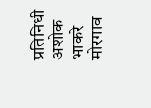प्रतिनिधी अशोक भाकरे मोरगाव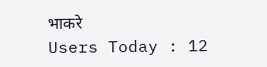भाकरे
Users Today : 12